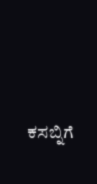ಕಸಬ್ನಿಗೆ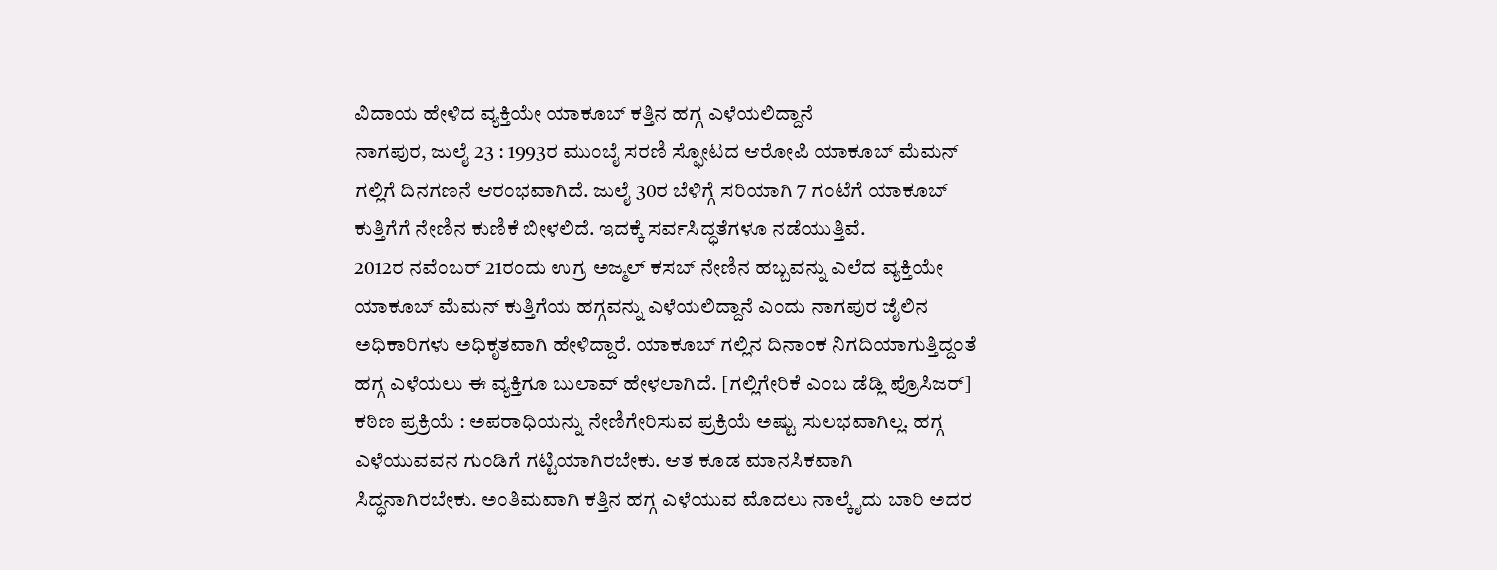ವಿದಾಯ ಹೇಳಿದ ವ್ಯಕ್ತಿಯೇ ಯಾಕೂಬ್ ಕತ್ತಿನ ಹಗ್ಗ ಎಳೆಯಲಿದ್ದಾನೆ
ನಾಗಪುರ, ಜುಲೈ 23 : 1993ರ ಮುಂಬೈ ಸರಣಿ ಸ್ಫೋಟದ ಆರೋಪಿ ಯಾಕೂಬ್ ಮೆಮನ್ ಗಲ್ಲಿಗೆ ದಿನಗಣನೆ ಆರಂಭವಾಗಿದೆ. ಜುಲೈ 30ರ ಬೆಳಿಗ್ಗೆ ಸರಿಯಾಗಿ 7 ಗಂಟೆಗೆ ಯಾಕೂಬ್ ಕುತ್ತಿಗೆಗೆ ನೇಣಿನ ಕುಣಿಕೆ ಬೀಳಲಿದೆ. ಇದಕ್ಕೆ ಸರ್ವಸಿದ್ಧತೆಗಳೂ ನಡೆಯುತ್ತಿವೆ.
2012ರ ನವೆಂಬರ್ 21ರಂದು ಉಗ್ರ ಅಜ್ಮಲ್ ಕಸಬ್ ನೇಣಿನ ಹಬ್ಬವನ್ನು ಎಲೆದ ವ್ಯಕ್ತಿಯೇ ಯಾಕೂಬ್ ಮೆಮನ್ ಕುತ್ತಿಗೆಯ ಹಗ್ಗವನ್ನು ಎಳೆಯಲಿದ್ದಾನೆ ಎಂದು ನಾಗಪುರ ಜೈಲಿನ ಅಧಿಕಾರಿಗಳು ಅಧಿಕೃತವಾಗಿ ಹೇಳಿದ್ದಾರೆ. ಯಾಕೂಬ್ ಗಲ್ಲಿನ ದಿನಾಂಕ ನಿಗದಿಯಾಗುತ್ತಿದ್ದಂತೆ ಹಗ್ಗ ಎಳೆಯಲು ಈ ವ್ಯಕ್ತಿಗೂ ಬುಲಾವ್ ಹೇಳಲಾಗಿದೆ. [ಗಲ್ಲಿಗೇರಿಕೆ ಎಂಬ ಡೆಡ್ಲಿ ಪ್ರೊಸಿಜರ್]
ಕಠಿಣ ಪ್ರಕ್ರಿಯೆ : ಅಪರಾಧಿಯನ್ನು ನೇಣಿಗೇರಿಸುವ ಪ್ರಕ್ರಿಯೆ ಅಷ್ಟು ಸುಲಭವಾಗಿಲ್ಲ. ಹಗ್ಗ ಎಳೆಯುವವನ ಗುಂಡಿಗೆ ಗಟ್ಟಿಯಾಗಿರಬೇಕು. ಆತ ಕೂಡ ಮಾನಸಿಕವಾಗಿ ಸಿದ್ಧನಾಗಿರಬೇಕು. ಅಂತಿಮವಾಗಿ ಕತ್ತಿನ ಹಗ್ಗ ಎಳೆಯುವ ಮೊದಲು ನಾಲ್ಕೈದು ಬಾರಿ ಅದರ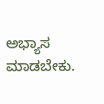ಅಭ್ಯಾಸ ಮಾಡಬೇಕು.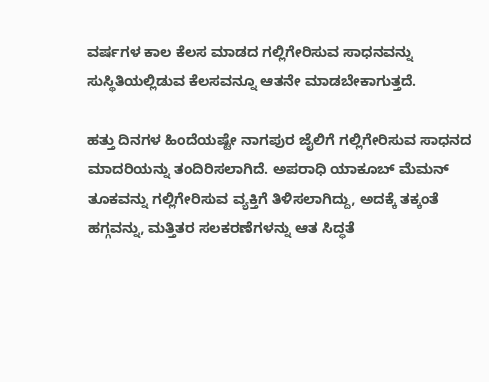ವರ್ಷಗಳ ಕಾಲ ಕೆಲಸ ಮಾಡದ ಗಲ್ಲಿಗೇರಿಸುವ ಸಾಧನವನ್ನು ಸುಸ್ಥಿತಿಯಲ್ಲಿಡುವ ಕೆಲಸವನ್ನೂ ಆತನೇ ಮಾಡಬೇಕಾಗುತ್ತದೆ.

ಹತ್ತು ದಿನಗಳ ಹಿಂದೆಯಷ್ಟೇ ನಾಗಪುರ ಜೈಲಿಗೆ ಗಲ್ಲಿಗೇರಿಸುವ ಸಾಧನದ ಮಾದರಿಯನ್ನು ತಂದಿರಿಸಲಾಗಿದೆ. ಅಪರಾಧಿ ಯಾಕೂಬ್ ಮೆಮನ್ ತೂಕವನ್ನು ಗಲ್ಲಿಗೇರಿಸುವ ವ್ಯಕ್ತಿಗೆ ತಿಳಿಸಲಾಗಿದ್ದು, ಅದಕ್ಕೆ ತಕ್ಕಂತೆ ಹಗ್ಗವನ್ನು, ಮತ್ತಿತರ ಸಲಕರಣೆಗಳನ್ನು ಆತ ಸಿದ್ಧತೆ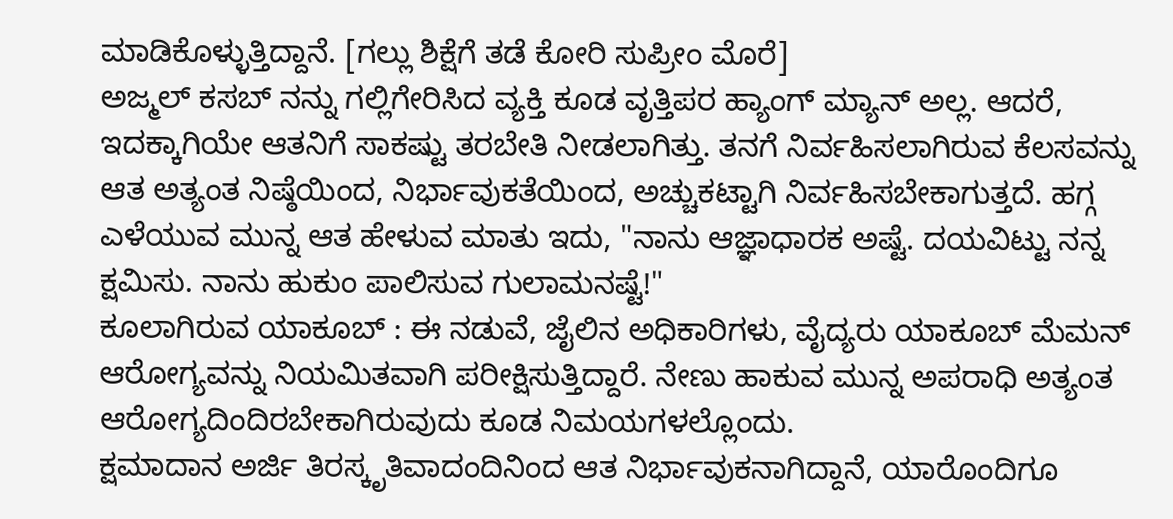ಮಾಡಿಕೊಳ್ಳುತ್ತಿದ್ದಾನೆ. [ಗಲ್ಲು ಶಿಕ್ಷೆಗೆ ತಡೆ ಕೋರಿ ಸುಪ್ರೀಂ ಮೊರೆ]
ಅಜ್ಮಲ್ ಕಸಬ್ ನನ್ನು ಗಲ್ಲಿಗೇರಿಸಿದ ವ್ಯಕ್ತಿ ಕೂಡ ವೃತ್ತಿಪರ ಹ್ಯಾಂಗ್ ಮ್ಯಾನ್ ಅಲ್ಲ. ಆದರೆ, ಇದಕ್ಕಾಗಿಯೇ ಆತನಿಗೆ ಸಾಕಷ್ಟು ತರಬೇತಿ ನೀಡಲಾಗಿತ್ತು. ತನಗೆ ನಿರ್ವಹಿಸಲಾಗಿರುವ ಕೆಲಸವನ್ನು ಆತ ಅತ್ಯಂತ ನಿಷ್ಠೆಯಿಂದ, ನಿರ್ಭಾವುಕತೆಯಿಂದ, ಅಚ್ಚುಕಟ್ಟಾಗಿ ನಿರ್ವಹಿಸಬೇಕಾಗುತ್ತದೆ. ಹಗ್ಗ ಎಳೆಯುವ ಮುನ್ನ ಆತ ಹೇಳುವ ಮಾತು ಇದು, "ನಾನು ಆಜ್ಞಾಧಾರಕ ಅಷ್ಟೆ. ದಯವಿಟ್ಟು ನನ್ನ ಕ್ಷಮಿಸು. ನಾನು ಹುಕುಂ ಪಾಲಿಸುವ ಗುಲಾಮನಷ್ಟೆ!"
ಕೂಲಾಗಿರುವ ಯಾಕೂಬ್ : ಈ ನಡುವೆ, ಜೈಲಿನ ಅಧಿಕಾರಿಗಳು, ವೈದ್ಯರು ಯಾಕೂಬ್ ಮೆಮನ್ ಆರೋಗ್ಯವನ್ನು ನಿಯಮಿತವಾಗಿ ಪರೀಕ್ಷಿಸುತ್ತಿದ್ದಾರೆ. ನೇಣು ಹಾಕುವ ಮುನ್ನ ಅಪರಾಧಿ ಅತ್ಯಂತ ಆರೋಗ್ಯದಿಂದಿರಬೇಕಾಗಿರುವುದು ಕೂಡ ನಿಮಯಗಳಲ್ಲೊಂದು.
ಕ್ಷಮಾದಾನ ಅರ್ಜಿ ತಿರಸ್ಕೃತಿವಾದಂದಿನಿಂದ ಆತ ನಿರ್ಭಾವುಕನಾಗಿದ್ದಾನೆ, ಯಾರೊಂದಿಗೂ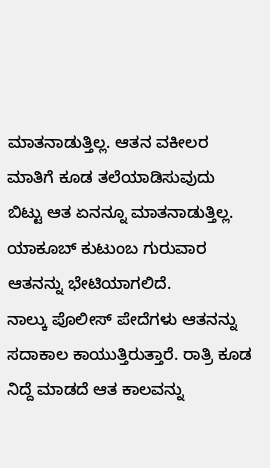ಮಾತನಾಡುತ್ತಿಲ್ಲ. ಆತನ ವಕೀಲರ ಮಾತಿಗೆ ಕೂಡ ತಲೆಯಾಡಿಸುವುದು ಬಿಟ್ಟು ಆತ ಏನನ್ನೂ ಮಾತನಾಡುತ್ತಿಲ್ಲ. ಯಾಕೂಬ್ ಕುಟುಂಬ ಗುರುವಾರ ಆತನನ್ನು ಭೇಟಿಯಾಗಲಿದೆ.
ನಾಲ್ಕು ಪೊಲೀಸ್ ಪೇದೆಗಳು ಆತನನ್ನು ಸದಾಕಾಲ ಕಾಯುತ್ತಿರುತ್ತಾರೆ. ರಾತ್ರಿ ಕೂಡ ನಿದ್ದೆ ಮಾಡದೆ ಆತ ಕಾಲವನ್ನು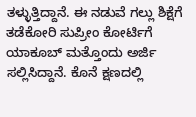ತಳ್ಳುತ್ತಿದ್ದಾನೆ. ಈ ನಡುವೆ ಗಲ್ಲು ಶಿಕ್ಷೆಗೆ ತಡೆಕೋರಿ ಸುಪ್ರೀಂ ಕೋರ್ಟಿಗೆ ಯಾಕೂಬ್ ಮತ್ತೊಂದು ಅರ್ಜಿ ಸಲ್ಲಿಸಿದ್ದಾನೆ. ಕೊನೆ ಕ್ಷಣದಲ್ಲಿ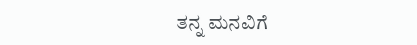ತನ್ನ ಮನವಿಗೆ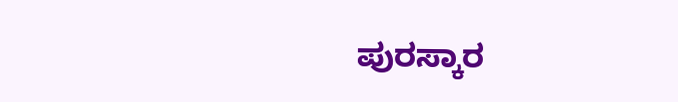ಪುರಸ್ಕಾರ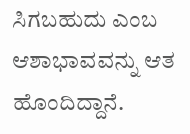ಸಿಗಬಹುದು ಎಂಬ ಆಶಾಭಾವವನ್ನು ಆತ ಹೊಂದಿದ್ದಾನೆ.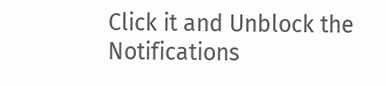Click it and Unblock the Notifications